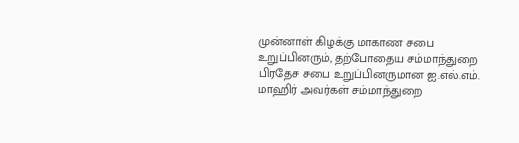முன்னாள் கிழக்கு மாகாண சபை உறுப்பினரும், தற்போதைய சம்மாந்துறை பிரதேச சபை உறுப்பினருமான ஐ.எல்.எம். மாஹிர் அவர்கள் சம்மாந்துறை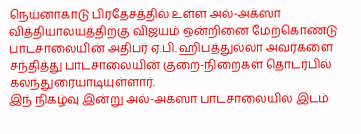நெய்னாகாடு பிரதேசத்தில் உள்ள அல்-அக்ஸா வித்தியாலயத்திற்கு விஜயம் ஒன்றினை மேற்கொண்டு பாடசாலையின் அதிபர் ஏ.பி. ஹிபத்துல்லா அவர்களை சந்தித்து பாடசாலையின் குறை-நிறைகள் தொடர்பில் கலந்துரையாடியுள்ளார்.
இந் நிகழ்வு இன்று அல்-அக்ஸா பாடசாலையில் இடம்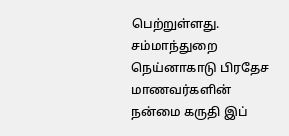பெற்றுள்ளது.
சம்மாந்துறை நெய்னாகாடு பிரதேச மாணவர்களின் நன்மை கருதி இப்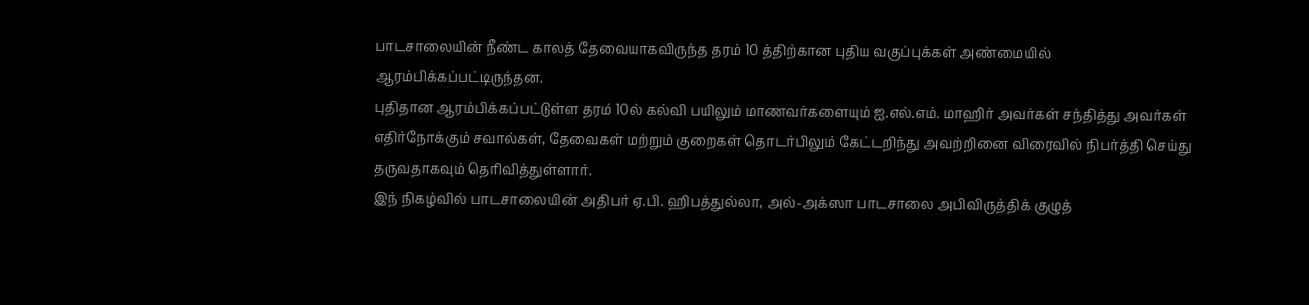பாடசாலையின் நீண்ட காலத் தேவையாகவிருந்த தரம் 10 த்திற்கான புதிய வகுப்புக்கள் அண்மையில் ஆரம்பிக்கப்பட்டிருந்தன.
புதிதான ஆரம்பிக்கப்பட்டுள்ள தரம் 10ல் கல்வி பயிலும் மாணவர்களையும் ஐ.எல்.எம். மாஹிர் அவர்கள் சந்தித்து அவர்கள் எதிர்நோக்கும் சவால்கள், தேவைகள் மற்றும் குறைகள் தொடர்பிலும் கேட்டறிந்து அவற்றினை விரைவில் நிபர்த்தி செய்து தருவதாகவும் தெரிவித்துள்ளார்.
இந் நிகழ்வில் பாடசாலையின் அதிபர் ஏ.பி. ஹிபத்துல்லா, அல்-அக்ஸா பாடசாலை அபிவிருத்திக் குழுத்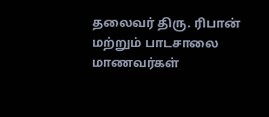தலைவர் திரு. ரிபான் மற்றும் பாடசாலை மாணவர்கள்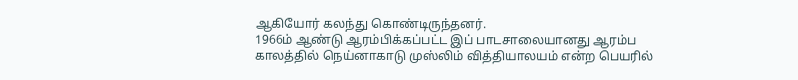ஆகியோர் கலந்து கொண்டிருந்தனர்.
1966ம் ஆண்டு ஆரம்பிக்கப்பட்ட இப் பாடசாலையானது ஆரம்ப காலத்தில் நெய்னாகாடு முஸ்லிம் வித்தியாலயம் என்ற பெயரில்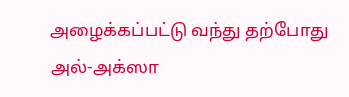அழைக்கப்பட்டு வந்து தற்போது அல்-அக்ஸா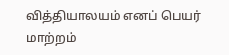வித்தியாலயம் எனப் பெயர் மாற்றம்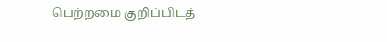பெற்றமை குறிப்பிடத்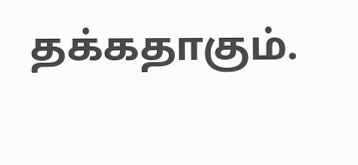தக்கதாகும்.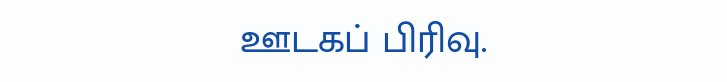ஊடகப் பிரிவு.